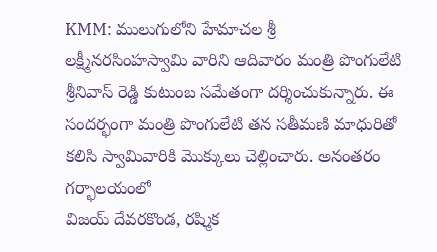KMM: ములుగులోని హేమాచల శ్రీ లక్ష్మీనరసింహస్వామి వారిని ఆదివారం మంత్రి పొంగులేటి శ్రీనివాస్ రెడ్డి కుటుంబ సమేతంగా దర్శించుకున్నారు. ఈ సందర్భంగా మంత్రి పొంగులేటి తన సతీమణి మాధురితో కలిసి స్వామివారికి మొక్కులు చెల్లించారు. అనంతరం గర్భాలయంలో
విజయ్ దేవరకొండ, రష్మిక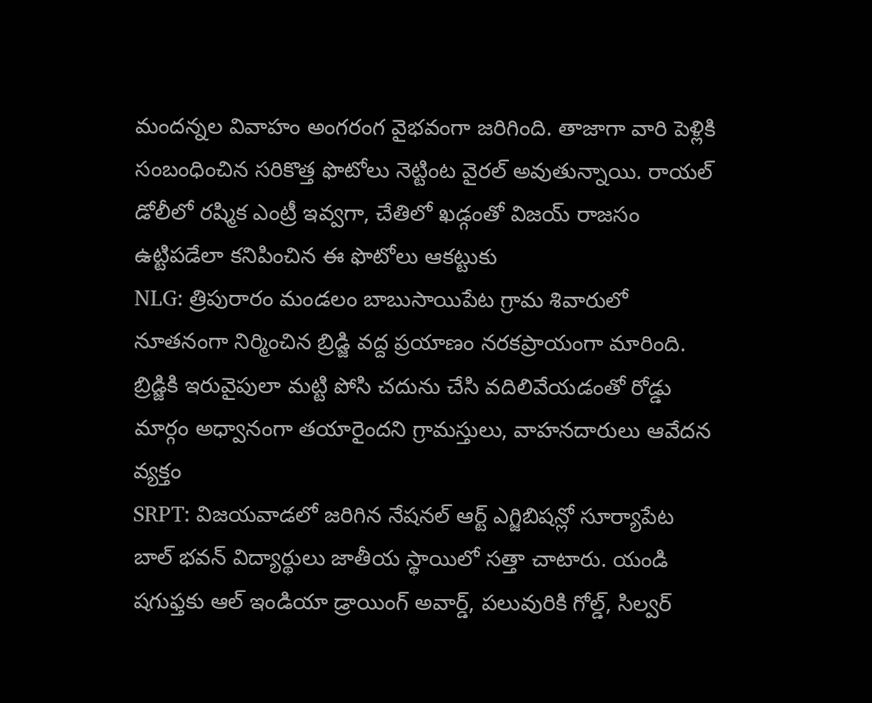మందన్నల వివాహం అంగరంగ వైభవంగా జరిగింది. తాజాగా వారి పెళ్లికి సంబంధించిన సరికొత్త ఫొటోలు నెట్టింట వైరల్ అవుతున్నాయి. రాయల్ డోలీలో రష్మిక ఎంట్రీ ఇవ్వగా, చేతిలో ఖడ్గంతో విజయ్ రాజసం ఉట్టిపడేలా కనిపించిన ఈ ఫొటోలు ఆకట్టుకు
NLG: త్రిపురారం మండలం బాబుసాయిపేట గ్రామ శివారులో నూతనంగా నిర్మించిన బ్రిడ్జి వద్ద ప్రయాణం నరకప్రాయంగా మారింది. బ్రిడ్జికి ఇరువైపులా మట్టి పోసి చదును చేసి వదిలివేయడంతో రోడ్డు మార్గం అధ్వానంగా తయారైందని గ్రామస్తులు, వాహనదారులు ఆవేదన వ్యక్తం
SRPT: విజయవాడలో జరిగిన నేషనల్ ఆర్ట్ ఎగ్జిబిషన్లో సూర్యాపేట బాల్ భవన్ విద్యార్థులు జాతీయ స్థాయిలో సత్తా చాటారు. యండి షగుఫ్తకు ఆల్ ఇండియా డ్రాయింగ్ అవార్డ్, పలువురికి గోల్డ్, సిల్వర్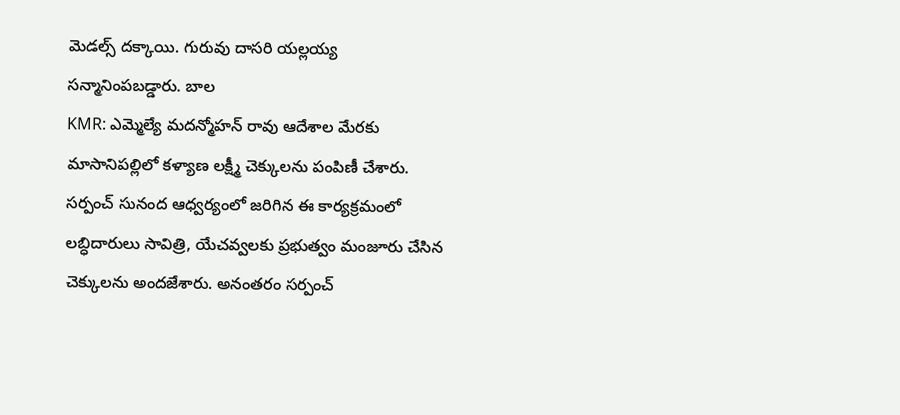మెడల్స్ దక్కాయి. గురువు దాసరి యల్లయ్య సన్మానింపబడ్డారు. బాల
KMR: ఎమ్మెల్యే మదన్మోహన్ రావు ఆదేశాల మేరకు మాసానిపల్లిలో కళ్యాణ లక్ష్మీ చెక్కులను పంపిణీ చేశారు. సర్పంచ్ సునంద ఆధ్వర్యంలో జరిగిన ఈ కార్యక్రమంలో లబ్ధిదారులు సావిత్రి, యేచవ్వలకు ప్రభుత్వం మంజూరు చేసిన చెక్కులను అందజేశారు. అనంతరం సర్పంచ్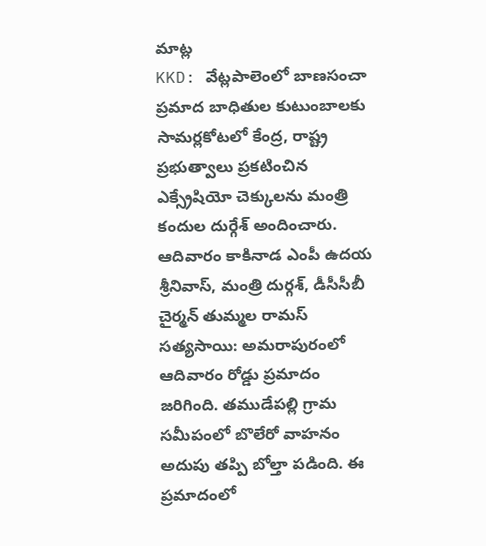మాట్ల
KKD: వేట్లపాలెంలో బాణసంచా ప్రమాద బాధితుల కుటుంబాలకు సామర్లకోటలో కేంద్ర, రాష్ట్ర ప్రభుత్వాలు ప్రకటించిన ఎక్స్రేషియో చెక్కులను మంత్రి కందుల దుర్గేశ్ అందించారు. ఆదివారం కాకినాడ ఎంపీ ఉదయ శ్రీనివాస్, మంత్రి దుర్గశ్, డీసీసీబీ చైర్మన్ తుమ్మల రామస్
సత్యసాయి: అమరాపురంలో ఆదివారం రోడ్డు ప్రమాదం జరిగింది. తముడేపల్లి గ్రామ సమీపంలో బొలేరో వాహనం అదుపు తప్పి బోల్తా పడింది. ఈ ప్రమాదంలో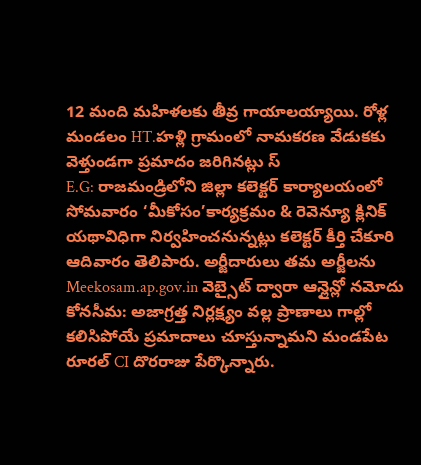12 మంది మహిళలకు తీవ్ర గాయాలయ్యాయి. రోళ్ల మండలం HT.హళ్లి గ్రామంలో నామకరణ వేడుకకు వెళ్తుండగా ప్రమాదం జరిగినట్లు స్
E.G: రాజమండ్రిలోని జిల్లా కలెక్టర్ కార్యాలయంలో సోమవారం ‘మీకోసం’కార్యక్రమం & రెవెన్యూ క్లినిక్ యథావిధిగా నిర్వహించనున్నట్లు కలెక్టర్ కీర్తి చేకూరి ఆదివారం తెలిపారు. అర్జీదారులు తమ అర్జీలను Meekosam.ap.gov.in వెబ్సైట్ ద్వారా ఆన్లైన్లో నమోదు
కోనసీమ: అజాగ్రత్త నిర్లక్ష్యం వల్ల ప్రాణాలు గాల్లో కలిసిపోయే ప్రమాదాలు చూస్తున్నామని మండపేట రూరల్ CI దొరరాజు పేర్కొన్నారు.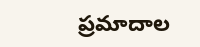ప్రమాదాల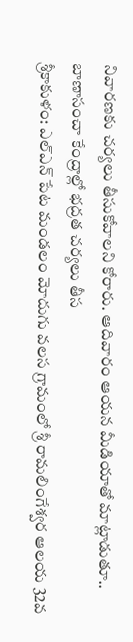నివారణకు చర్యలు తీసుకోవాలని కోరారు. ఆదివారం ఆయన మీడియాతో మాట్లాడుతూ.. బాణాసంచా కేంద్రాల్లో భద్రత చర్యలు తీస
శ్రీకాకుళం: ఎల్ఎన్ పేట మండలం మోదుగు వలస గ్రామంలో శ్రీ రామలింగేశ్వర ఆలయ 32వ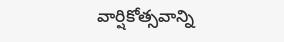వార్షికోత్సవాన్ని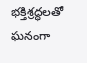భక్తిశ్రద్ధలతో ఘనంగా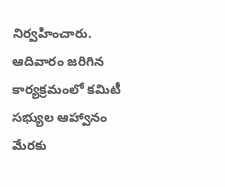నిర్వహించారు. ఆదివారం జరిగిన కార్యక్రమంలో కమిటీ సభ్యుల ఆహ్వానం మేరకు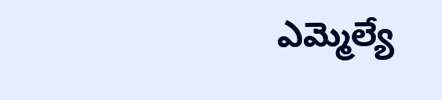ఎమ్మెల్యే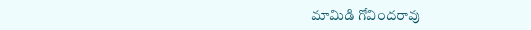మామిడి గోవిందరావు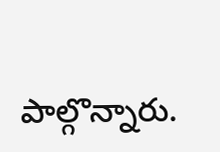పాల్గొన్నారు.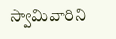స్వామివారిని